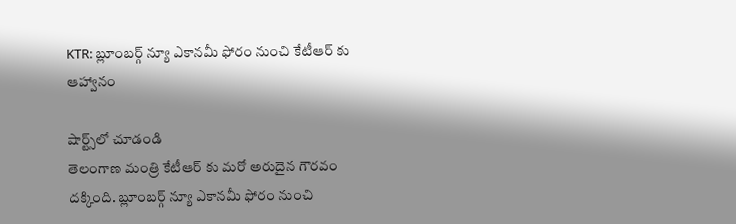KTR: బ్లూంబర్గ్ న్యూ ఎకానమీ ఫోరం నుంచి కేటీఆర్ కు ఆహ్వానం

షార్ట్స్‌లో చూడండి
తెలంగాణ మంత్రి కేటీఆర్ కు మరో అరుదైన గౌరవం దక్కింది. బ్లూంబర్గ్ న్యూ ఎకానమీ ఫోరం నుంచి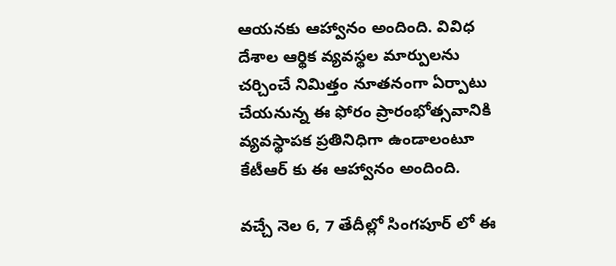ఆయనకు ఆహ్వానం అందింది. వివిధ దేశాల ఆర్థిక వ్యవస్థల మార్పులను చర్చించే నిమిత్తం నూతనంగా ఏర్పాటు చేయనున్న ఈ ఫోరం ప్రారంభోత్సవానికి వ్యవస్థాపక ప్రతినిధిగా ఉండాలంటూ కేటీఆర్ కు ఈ ఆహ్వానం అందింది.

వచ్చే నెల 6, 7 తేదీల్లో సింగపూర్ లో ఈ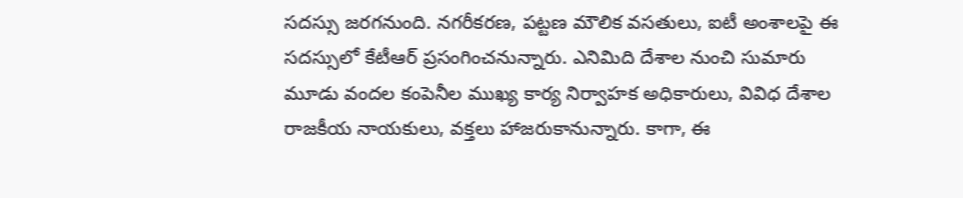సదస్సు జరగనుంది. నగరీకరణ, పట్టణ మౌలిక వసతులు, ఐటీ అంశాలపై ఈ సదస్సులో కేటీఆర్ ప్రసంగించనున్నారు. ఎనిమిది దేశాల నుంచి సుమారు మూడు వందల కంపెనీల ముఖ్య కార్య నిర్వాహక అధికారులు, వివిధ దేశాల రాజకీయ నాయకులు, వక్తలు హాజరుకానున్నారు. కాగా, ఈ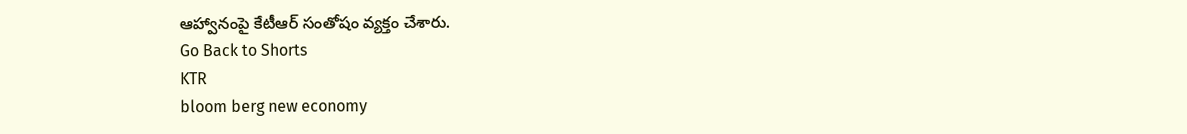ఆహ్వానంపై కేటీఆర్ సంతోషం వ్యక్తం చేశారు.
Go Back to Shorts
KTR
bloom berg new economy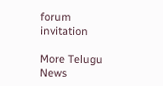forum
invitation

More Telugu News